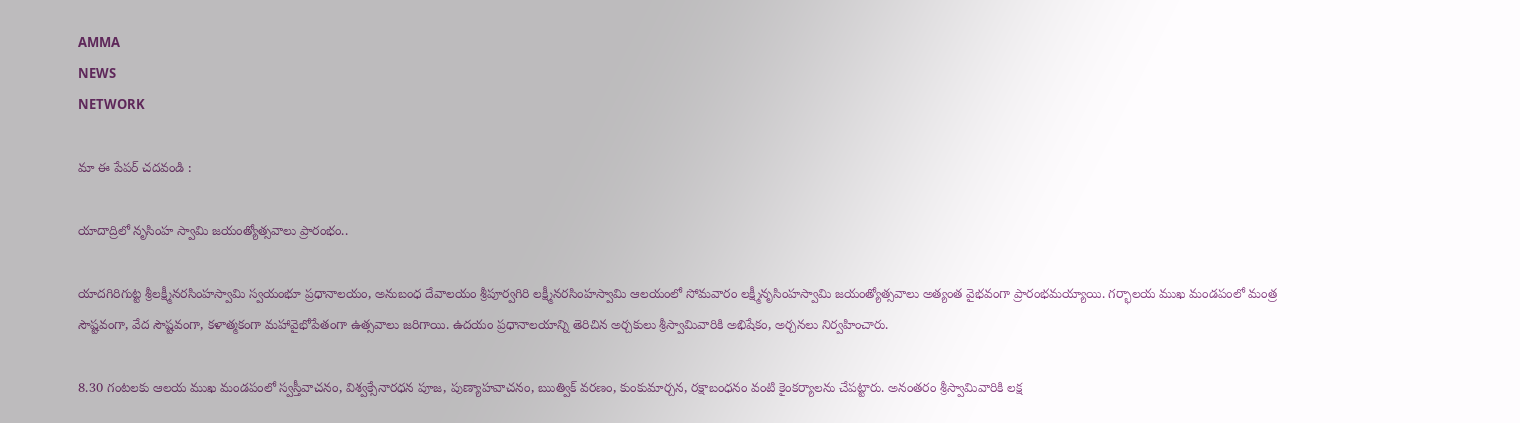AMMA
NEWS
NETWORK

మా ఈ పేపర్ చదవండి :

యాదాద్రిలో నృసింహ స్వామి జయంత్యోత్సవాలు ప్రారంభం..

యాదగిరిగుట్ట శ్రీలక్ష్మీనరసింహస్వామి స్వయంభూ ప్రధానాలయం, అనుబంధ దేవాలయం శ్రీపూర్వగిరి లక్ష్మీనరసింహస్వామి ఆలయంలో సోమవారం లక్ష్మీనృసింహస్వామి జయంత్యోత్సవాలు అత్యంత వైభవంగా ప్రారంభమయ్యాయి. గర్భాలయ ముఖ మండపంలో మంత్ర సౌష్టవంగా, వేద సౌష్టవంగా, కళాత్మకంగా మహావైభోపేతంగా ఉత్సవాలు జరిగాయి. ఉదయం ప్రధానాలయాన్ని తెరిచిన అర్చకులు శ్రీస్వామివారికి అభిషేకం, అర్చనలు నిర్వహించారు.

8.30 గంటలకు ఆలయ ముఖ మండపంలో స్వస్తీవాచనం, విశ్వక్సేనారధన పూజ, పుణ్యాహవాచనం, ఋత్విక్ వరణం, కుంకుమార్చన, రక్షాబంధనం వంటి కైంకర్యాలను చేపట్టారు. అనంతరం శ్రీస్వామివారికి లక్ష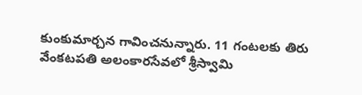కుంకుమార్చన గావించనున్నారు. 11 గంటలకు తిరు వేంకటపతి అలంకారసేవలో శ్రీస్వామి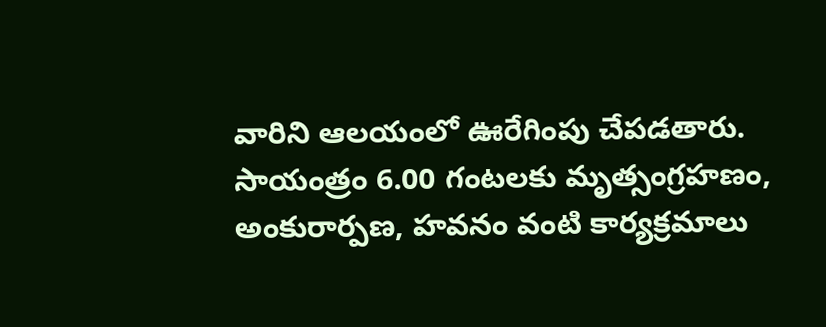వారిని ఆలయంలో ఊరేగింపు చేపడతారు. సాయంత్రం 6.00 గంటలకు మృత్సంగ్రహణం, అంకురార్పణ, హవనం వంటి కార్యక్రమాలు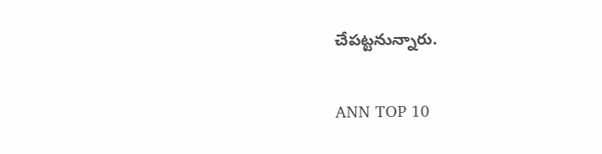చేపట్టనున్నారు.

ANN TOP 10